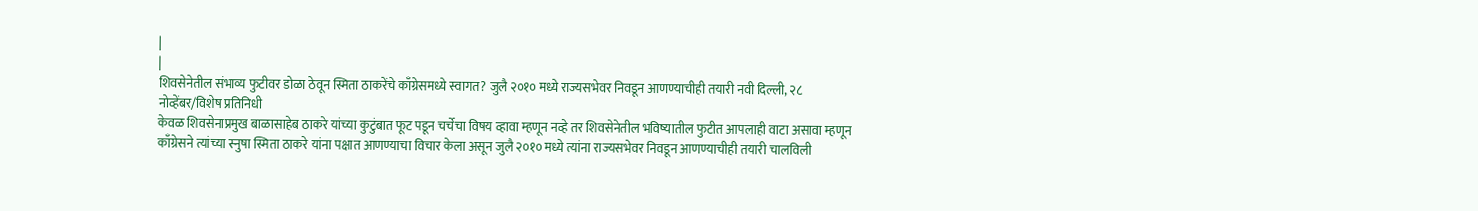|
|
शिवसेनेतील संभाव्य फुटीवर डोळा ठेवून स्मिता ठाकरेंचे काँग्रेसमध्ये स्वागत? जुलै २०१० मध्ये राज्यसभेवर निवडून आणण्याचीही तयारी नवी दिल्ली, २८ नोव्हेंबर/विशेष प्रतिनिधी
केवळ शिवसेनाप्रमुख बाळासाहेब ठाकरे यांच्या कुटुंबात फूट पडून चर्चेचा विषय व्हावा म्हणून नव्हे तर शिवसेनेतील भविष्यातील फुटीत आपलाही वाटा असावा म्हणून काँग्रेसने त्यांच्या स्नुषा स्मिता ठाकरे यांना पक्षात आणण्याचा विचार केला असून जुलै २०१० मध्ये त्यांना राज्यसभेवर निवडून आणण्याचीही तयारी चालविली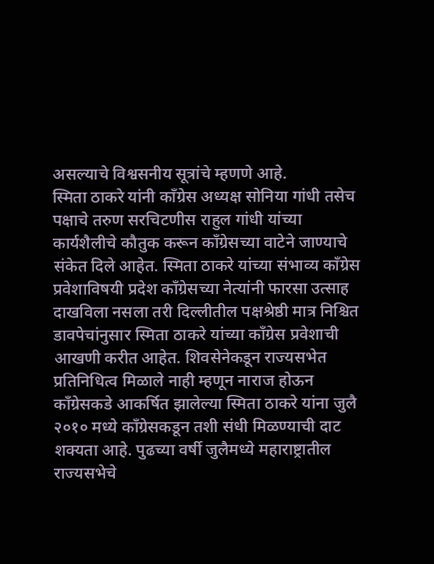असल्याचे विश्वसनीय सूत्रांचे म्हणणे आहे.
स्मिता ठाकरे यांनी काँग्रेस अध्यक्ष सोनिया गांधी तसेच पक्षाचे तरुण सरचिटणीस राहुल गांधी यांच्या कार्यशैलीचे कौतुक करून काँग्रेसच्या वाटेने जाण्याचे संकेत दिले आहेत. स्मिता ठाकरे यांच्या संभाव्य काँग्रेस प्रवेशाविषयी प्रदेश काँग्रेसच्या नेत्यांनी फारसा उत्साह दाखविला नसला तरी दिल्लीतील पक्षश्रेष्ठी मात्र निश्चित डावपेचांनुसार स्मिता ठाकरे यांच्या काँग्रेस प्रवेशाची आखणी करीत आहेत. शिवसेनेकडून राज्यसभेत प्रतिनिधित्व मिळाले नाही म्हणून नाराज होऊन काँग्रेसकडे आकर्षित झालेल्या स्मिता ठाकरे यांना जुलै २०१० मध्ये काँग्रेसकडून तशी संधी मिळण्याची दाट शक्यता आहे. पुढच्या वर्षी जुलैमध्ये महाराष्ट्रातील राज्यसभेचे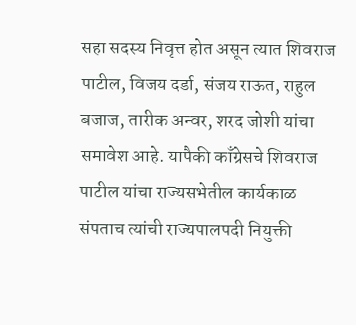सहा सदस्य निवृत्त होत असून त्यात शिवराज पाटील, विजय दर्डा, संजय राऊत, राहुल बजाज, तारीक अन्वर, शरद जोशी यांचा समावेश आहे. यापैकी काँग्रेसचे शिवराज पाटील यांचा राज्यसभेतील कार्यकाळ संपताच त्यांची राज्यपालपदी नियुक्ती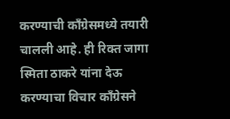करण्याची काँग्रेसमध्ये तयारी चालली आहे. ही रिक्त जागा स्मिता ठाकरे यांना देऊ करण्याचा विचार काँग्रेसने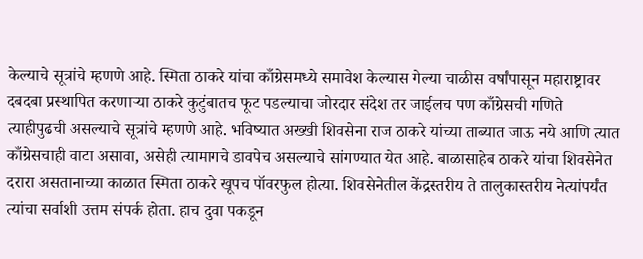केल्याचे सूत्रांचे म्हणणे आहे. स्मिता ठाकरे यांचा काँग्रेसमध्ये समावेश केल्यास गेल्या चाळीस वर्षांपासून महाराष्ट्रावर दबदबा प्रस्थापित करणाऱ्या ठाकरे कुटुंबातच फूट पडल्याचा जोरदार संदेश तर जाईलच पण काँग्रेसची गणिते त्याहीपुढची असल्याचे सूत्रांचे म्हणणे आहे. भविष्यात अख्खी शिवसेना राज ठाकरे यांच्या ताब्यात जाऊ नये आणि त्यात काँग्रेसचाही वाटा असावा, असेही त्यामागचे डावपेच असल्याचे सांगण्यात येत आहे. बाळासाहेब ठाकरे यांचा शिवसेनेत दरारा असतानाच्या काळात स्मिता ठाकरे खूपच पॉवरफुल होत्या. शिवसेनेतील केंद्रस्तरीय ते तालुकास्तरीय नेत्यांपर्यंत त्यांचा सर्वाशी उत्तम संपर्क होता. हाच दुवा पकडून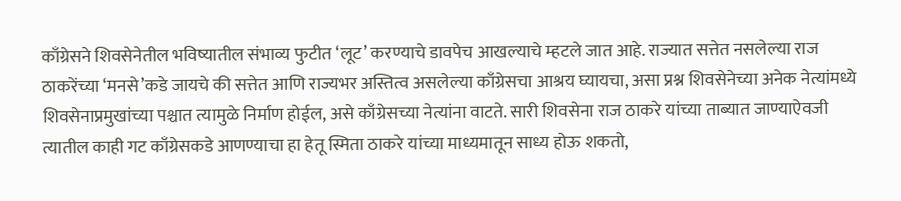काँग्रेसने शिवसेनेतील भविष्यातील संभाव्य फुटीत ‘लूट’ करण्याचे डावपेच आखल्याचे म्हटले जात आहे. राज्यात सत्तेत नसलेल्या राज ठाकरेंच्या ‘मनसे’कडे जायचे की सत्तेत आणि राज्यभर अस्तित्व असलेल्या काँग्रेसचा आश्रय घ्यायचा, असा प्रश्न शिवसेनेच्या अनेक नेत्यांमध्ये शिवसेनाप्रमुखांच्या पश्चात त्यामुळे निर्माण होईल, असे काँग्रेसच्या नेत्यांना वाटते. सारी शिवसेना राज ठाकरे यांच्या ताब्यात जाण्याऐवजी त्यातील काही गट काँग्रेसकडे आणण्याचा हा हेतू स्मिता ठाकरे यांच्या माध्यमातून साध्य होऊ शकतो,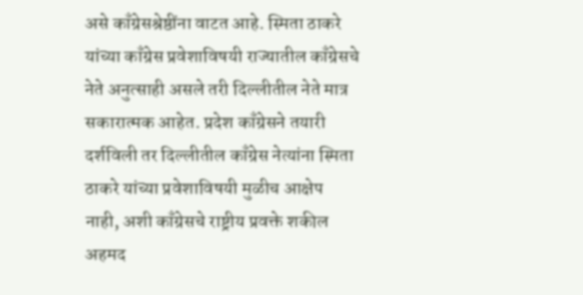असे काँग्रेसश्रेष्ठींना वाटत आहे. स्मिता ठाकरे यांच्या काँग्रेस प्रवेशाविषयी राज्यातील काँग्रेसचे नेते अनुत्साही असले तरी दिल्लीतील नेते मात्र सकारात्मक आहेत. प्रदेश काँग्रेसने तयारी दर्शविली तर दिल्लीतील काँग्रेस नेत्यांना स्मिता ठाकरे यांच्या प्रवेशाविषयी मुळीच आक्षेप नाही, अशी काँग्रेसचे राष्ट्रीय प्रवक्ते शकील अहमद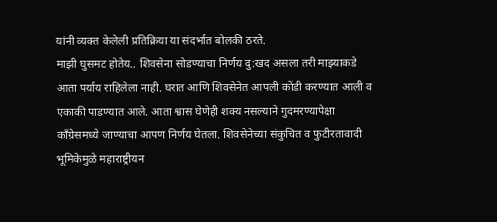यांनी व्यक्त केलेली प्रतिक्रिया या संदर्भात बोलकी ठरते.
माझी घुसमट होतेय.. शिवसेना सोडण्याचा निर्णय दु:खद असला तरी माझ्याकडे आता पर्याय राहिलेला नाही. घरात आणि शिवसेनेत आपली कोंडी करण्यात आली व एकाकी पाडण्यात आले. आता श्वास घेणेही शक्य नसल्याने गुदमरण्यापेक्षा काँग्रेसमध्ये जाण्याचा आपण निर्णय घेतला. शिवसेनेच्या संकुचित व फुटीरतावादी भूमिकेमुळे महाराष्ट्रीयन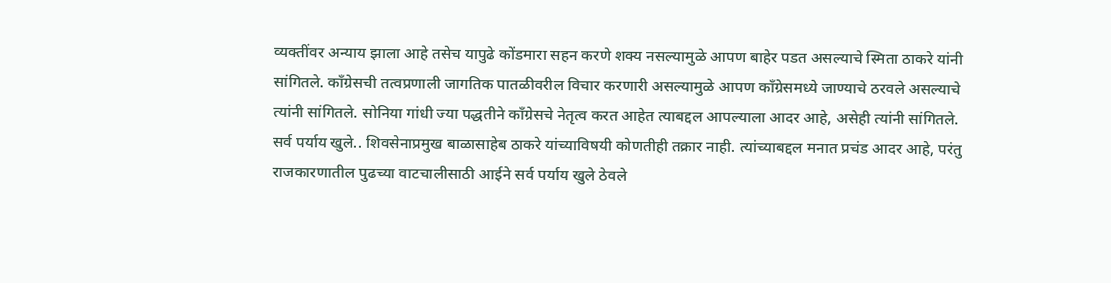व्यक्तींवर अन्याय झाला आहे तसेच यापुढे कोंडमारा सहन करणे शक्य नसल्यामुळे आपण बाहेर पडत असल्याचे स्मिता ठाकरे यांनी सांगितले. काँग्रेसची तत्वप्रणाली जागतिक पातळीवरील विचार करणारी असल्यामुळे आपण काँग्रेसमध्ये जाण्याचे ठरवले असल्याचे त्यांनी सांगितले. सोनिया गांधी ज्या पद्धतीने काँग्रेसचे नेतृत्व करत आहेत त्याबद्दल आपल्याला आदर आहे, असेही त्यांनी सांगितले.
सर्व पर्याय खुले.. शिवसेनाप्रमुख बाळासाहेब ठाकरे यांच्याविषयी कोणतीही तक्रार नाही. त्यांच्याबद्दल मनात प्रचंड आदर आहे, परंतु राजकारणातील पुढच्या वाटचालीसाठी आईने सर्व पर्याय खुले ठेवले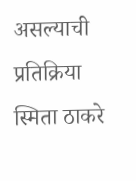असल्याची प्रतिक्रिया स्मिता ठाकरे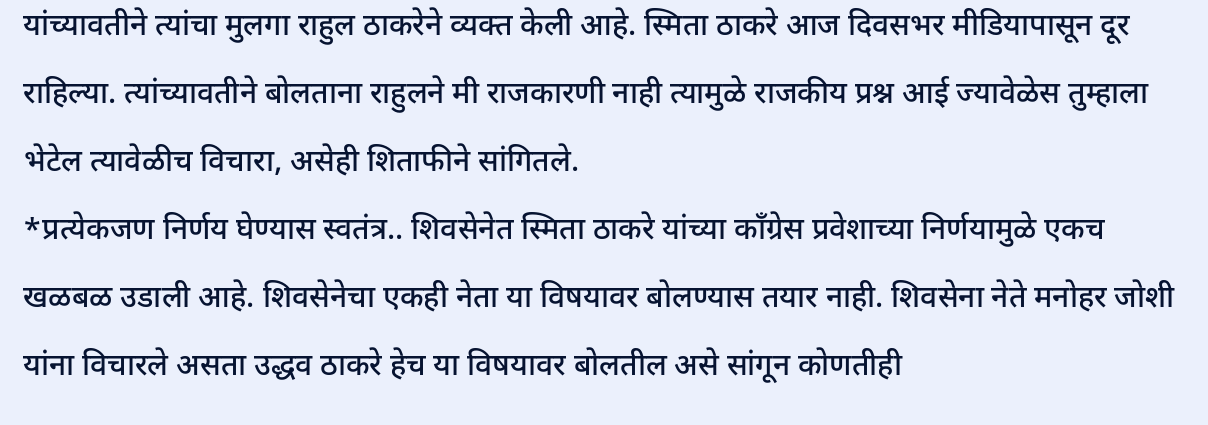यांच्यावतीने त्यांचा मुलगा राहुल ठाकरेने व्यक्त केली आहे. स्मिता ठाकरे आज दिवसभर मीडियापासून दूर राहिल्या. त्यांच्यावतीने बोलताना राहुलने मी राजकारणी नाही त्यामुळे राजकीय प्रश्न आई ज्यावेळेस तुम्हाला भेटेल त्यावेळीच विचारा, असेही शिताफीने सांगितले.
*प्रत्येकजण निर्णय घेण्यास स्वतंत्र.. शिवसेनेत स्मिता ठाकरे यांच्या काँग्रेस प्रवेशाच्या निर्णयामुळे एकच खळबळ उडाली आहे. शिवसेनेचा एकही नेता या विषयावर बोलण्यास तयार नाही. शिवसेना नेते मनोहर जोशी यांना विचारले असता उद्धव ठाकरे हेच या विषयावर बोलतील असे सांगून कोणतीही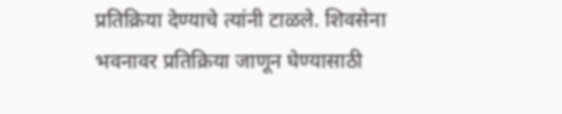प्रतिक्रिया देण्याचे त्यांनी टाळले. शिवसेना भवनावर प्रतिक्रिया जाणून घेण्यासाठी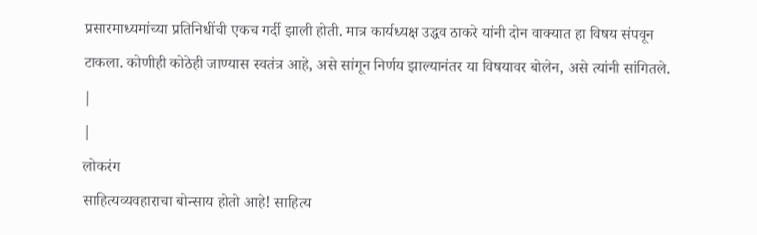प्रसारमाध्यमांच्या प्रतिनिधींची एकच गर्दी झाली होती. मात्र कार्यध्यक्ष उद्धव ठाकरे यांनी दोन वाक्यात हा विषय संपवून टाकला. कोणीही कोठेही जाण्यास स्वतंत्र आहे, असे सांगून निर्णय झाल्यानंतर या विषयावर बोलेन, असे त्यांनी सांगितले.
|
|
लोकरंग
साहित्यव्यवहाराचा बोन्साय होतो आहे! साहित्य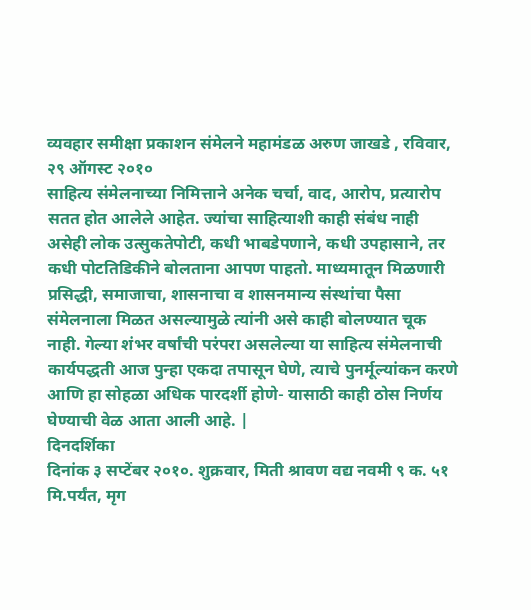व्यवहार समीक्षा प्रकाशन संमेलने महामंडळ अरुण जाखडे , रविवार, २९ ऑगस्ट २०१०
साहित्य संमेलनाच्या निमित्ताने अनेक चर्चा, वाद, आरोप, प्रत्यारोप सतत होत आलेले आहेत. ज्यांचा साहित्याशी काही संबंध नाही असेही लोक उत्सुकतेपोटी, कधी भाबडेपणाने, कधी उपहासाने, तर कधी पोटतिडिकीने बोलताना आपण पाहतो. माध्यमातून मिळणारी प्रसिद्धी, समाजाचा, शासनाचा व शासनमान्य संस्थांचा पैसा संमेलनाला मिळत असल्यामुळे त्यांनी असे काही बोलण्यात चूक नाही. गेल्या शंभर वर्षांची परंपरा असलेल्या या साहित्य संमेलनाची कार्यपद्धती आज पुन्हा एकदा तपासून घेणे, त्याचे पुनर्मूल्यांकन करणे आणि हा सोहळा अधिक पारदर्शी होणे- यासाठी काही ठोस निर्णय घेण्याची वेळ आता आली आहे. |
दिनदर्शिका
दिनांक ३ सप्टेंबर २०१०. शुक्रवार, मिती श्रावण वद्य नवमी ९ क. ५१ मि.पर्यंत, मृग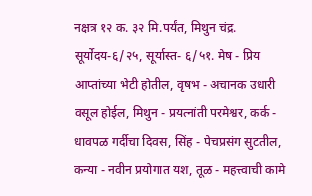नक्षत्र १२ क. ३२ मि.पर्यंत, मिथुन चंद्र. सूर्योदय-६/२५, सूर्यास्त- ६/५१. मेष - प्रिय आप्तांच्या भेटी होतील, वृषभ - अचानक उधारी वसूल होईल, मिथुन - प्रयत्नांती परमेश्वर, कर्क - धावपळ गर्दीचा दिवस, सिंह - पेचप्रसंग सुटतील, कन्या - नवीन प्रयोगात यश, तूळ - महत्त्वाची कामे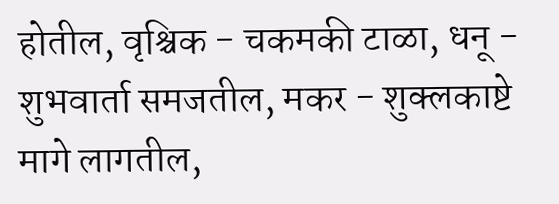होतील, वृश्चिक - चकमकी टाळा, धनू - शुभवार्ता समजतील, मकर - शुक्लकाष्टे मागे लागतील,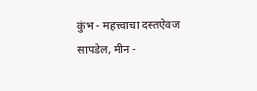कुंभ - महत्त्वाचा दस्तऐवज सापडेल, मीन -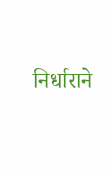निर्धाराने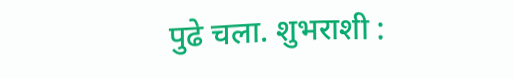पुढे चला. शुभराशी :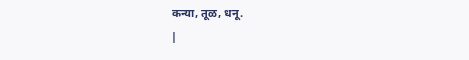कन्या, तूळ, धनू.
|